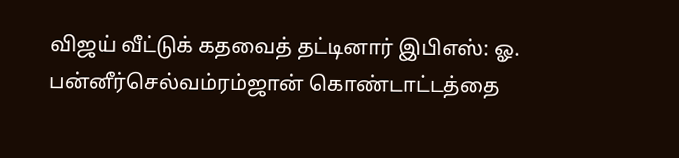விஜய் வீட்டுக் கதவைத் தட்டினார் இபிஎஸ்: ஓ. பன்னீர்செல்வம்ரம்ஜான் கொண்டாட்டத்தை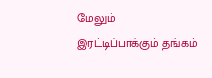மேலும் இரட்டிப்பாக்கும் தங்கம்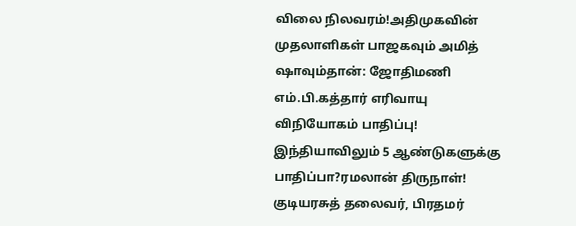விலை நிலவரம்!அதிமுகவின் முதலாளிகள் பாஜகவும் அமித் ஷாவும்தான்: ஜோதிமணி எம்.பி.கத்தார் எரிவாயு விநியோகம் பாதிப்பு! இந்தியாவிலும் 5 ஆண்டுகளுக்கு பாதிப்பா?ரமலான் திருநாள்! குடியரசுத் தலைவர், பிரதமர்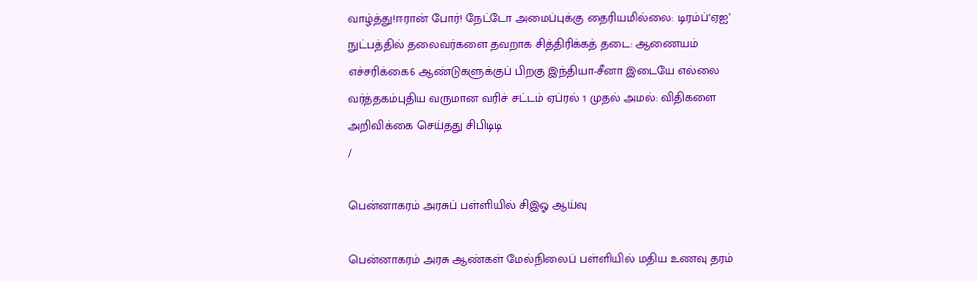வாழ்த்து!ஈரான் போர்! நேட்டோ அமைப்புக்கு தைரியமில்லை: டிரம்ப்‘ஏஐ’ நுட்பத்தில் தலைவர்களை தவறாக சித்திரிக்கத் தடை: ஆணையம் எச்சரிக்கை6 ஆண்டுகளுக்குப் பிறகு இந்தியா-சீனா இடையே எல்லை வர்த்தகம்புதிய வருமான வரிச் சட்டம் ஏப்ரல் 1 முதல் அமல்: விதிகளை அறிவிக்கை செய்தது சிபிடிடி
/

பென்னாகரம் அரசுப் பள்ளியில் சிஇஓ ஆய்வு

பென்னாகரம் அரசு ஆண்கள் மேல்நிலைப் பள்ளியில் மதிய உணவு தரம்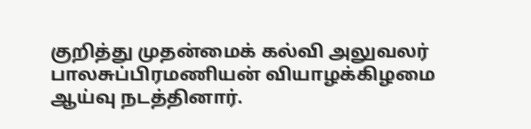குறித்து முதன்மைக் கல்வி அலுவலர் பாலசுப்பிரமணியன் வியாழக்கிழமை ஆய்வு நடத்தினார்.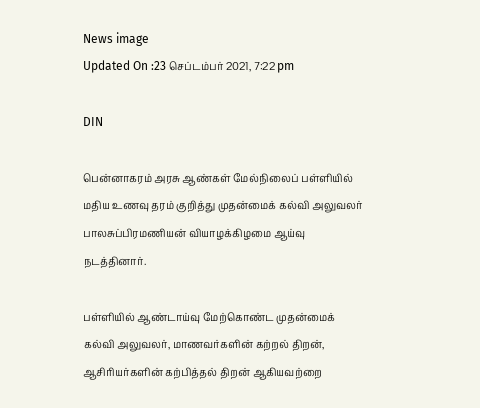News image
Updated On :23 செப்டம்பர் 2021, 7:22 pm

DIN

பென்னாகரம் அரசு ஆண்கள் மேல்நிலைப் பள்ளியில் மதிய உணவு தரம் குறித்து முதன்மைக் கல்வி அலுவலர் பாலசுப்பிரமணியன் வியாழக்கிழமை ஆய்வு நடத்தினார்.

பள்ளியில் ஆண்டாய்வு மேற்கொண்ட முதன்மைக் கல்வி அலுவலர், மாணவர்களின் கற்றல் திறன், ஆசிரியர்களின் கற்பித்தல் திறன் ஆகியவற்றை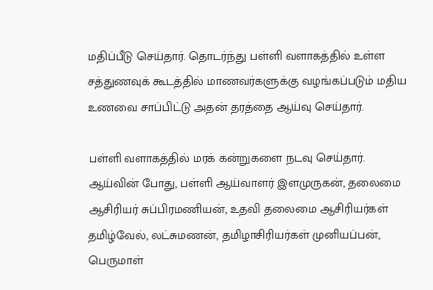மதிப்பீடு செய்தார். தொடர்ந்து பள்ளி வளாகத்தில் உள்ள சத்துணவுக் கூடத்தில் மாணவர்களுக்கு வழங்கப்படும் மதிய உணவை சாப்பிட்டு அதன் தரத்தை ஆய்வு செய்தார்.

பள்ளி வளாகத்தில் மரக் கன்றுகளை நடவு செய்தார். ஆய்வின் போது, பள்ளி ஆய்வாளர் இளமுருகன், தலைமை ஆசிரியர் சுப்பிரமணியன், உதவி தலைமை ஆசிரியர்கள் தமிழ்வேல், லட்சுமணன், தமிழாசிரியர்கள் முனியப்பன், பெருமாள்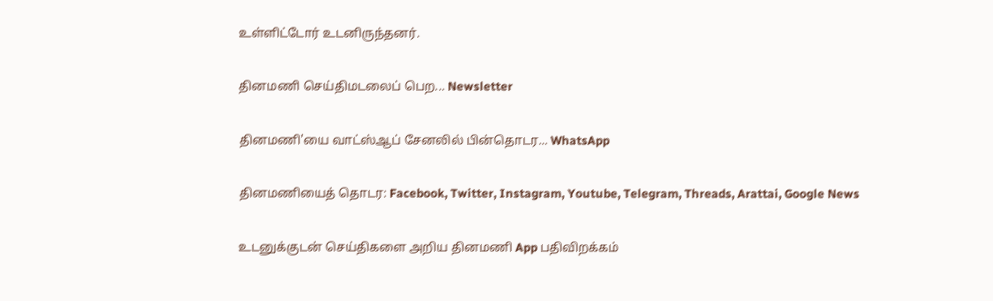உள்ளிட்டோர் உடனிருந்தனர்.

தினமணி செய்திமடலைப் பெற... Newsletter

தினமணி'யை வாட்ஸ்ஆப் சேனலில் பின்தொடர... WhatsApp

தினமணியைத் தொடர: Facebook, Twitter, Instagram, Youtube, Telegram, Threads, Arattai, Google News

உடனுக்குடன் செய்திகளை அறிய தினமணி App பதிவிறக்கம்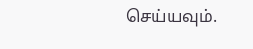செய்யவும்.